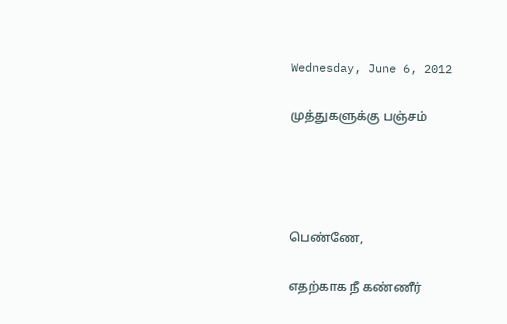Wednesday, June 6, 2012

முத்துகளுக்கு பஞ்சம்




பெண்ணே,

எதற்காக நீ கண்ணீர்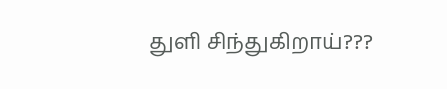துளி சிந்துகிறாய்???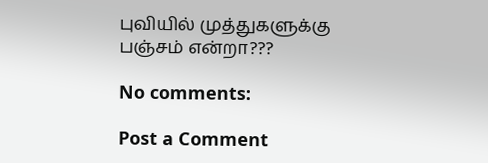புவியில் முத்துகளுக்கு
பஞ்சம் என்றா???

No comments:

Post a Comment